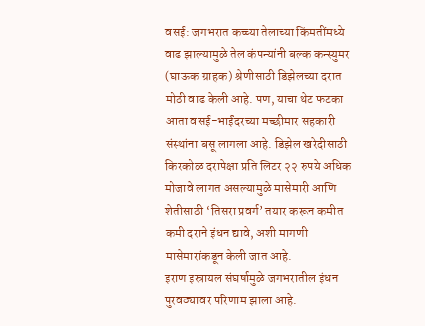वसई: जगभरात कच्च्या तेलाच्या किंमतींमध्ये वाढ झाल्यामुळे तेल कंपन्यांनी बल्क कन्स्युमर (घाऊक ग्राहक) श्रेणीसाठी डिझेलच्या दरात मोठी वाढ केली आहे. पण, याचा थेट फटका आता वसई-भाईंदरच्या मच्छीमार सहकारी संस्थांना बसू लागला आहे. डिझेल खरेदीसाठी किरकोळ दरापेक्षा प्रति लिटर २२ रुपये अधिक मोजावे लागत असल्यामुळे मासेमारी आणि शेतीसाठी ‘तिसरा प्रवर्ग’ तयार करून कमीत कमी दराने इंधन द्यावे, अशी मागणी मासेमारांकडून केली जात आहे.
इराण इस्रायल संघर्षामुळे जगभरातील इंधन पुरवठ्यावर परिणाम झाला आहे.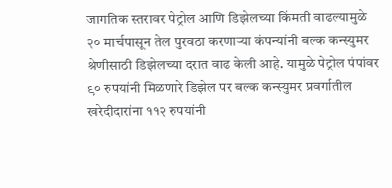जागतिक स्तरावर पेट्रोल आणि डिझेलच्या किंमती वाढल्यामुळे २० मार्चपासून तेल पुरवठा करणाऱ्या कंपन्यांनी बल्क कन्स्युमर श्रेणीसाठी डिझेलच्या दरात वाढ केली आहे. यामुळे पेट्रोल पंपांवर ९० रुपयांनी मिळणारे डिझेल पर बल्क कन्स्युमर प्रवर्गातील खरेदीदारांना ११२ रुपयांनी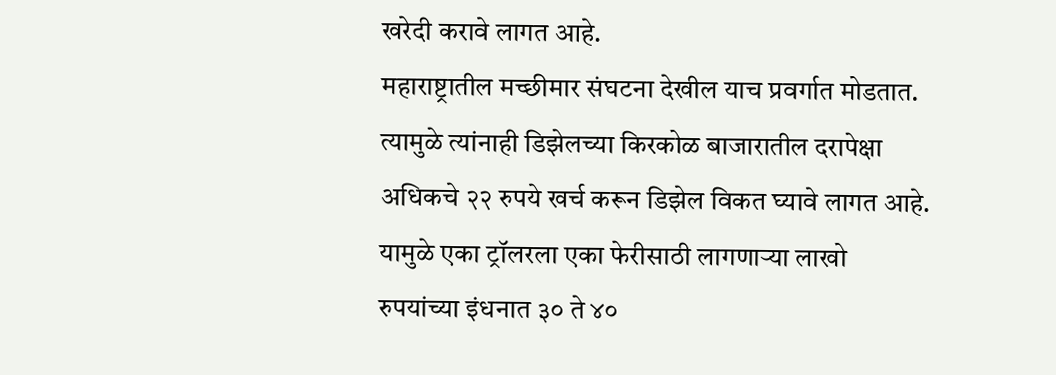खरेदी करावे लागत आहे.
महाराष्ट्रातील मच्छीमार संघटना देखील याच प्रवर्गात मोडतात. त्यामुळे त्यांनाही डिझेलच्या किरकोळ बाजारातील दरापेक्षा अधिकचे २२ रुपये खर्च करून डिझेल विकत घ्यावे लागत आहे. यामुळे एका ट्रॉलरला एका फेरीसाठी लागणाऱ्या लाखो रुपयांच्या इंधनात ३० ते ४०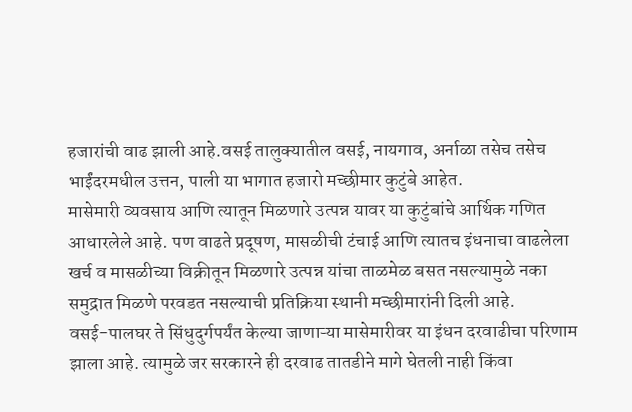हजारांची वाढ झाली आहे.वसई तालुक्यातील वसई, नायगाव, अर्नाळा तसेच तसेच भाईंदरमधील उत्तन, पाली या भागात हजारो मच्छीमार कुटुंबे आहेत.
मासेमारी व्यवसाय आणि त्यातून मिळणारे उत्पन्न यावर या कुटुंबांचे आर्थिक गणित आधारलेले आहे. पण वाढते प्रदूषण, मासळीची टंचाई आणि त्यातच इंधनाचा वाढलेला खर्च व मासळीच्या विक्रीतून मिळणारे उत्पन्न यांचा ताळमेळ बसत नसल्यामुळे नका समुद्रात मिळणे परवडत नसल्याची प्रतिक्रिया स्थानी मच्छीमारांनी दिली आहे.
वसई-पालघर ते सिंधुदुर्गपर्यंत केल्या जाणाऱ्या मासेमारीवर या इंधन दरवाढीचा परिणाम झाला आहे. त्यामुळे जर सरकारने ही दरवाढ तातडीने मागे घेतली नाही किंवा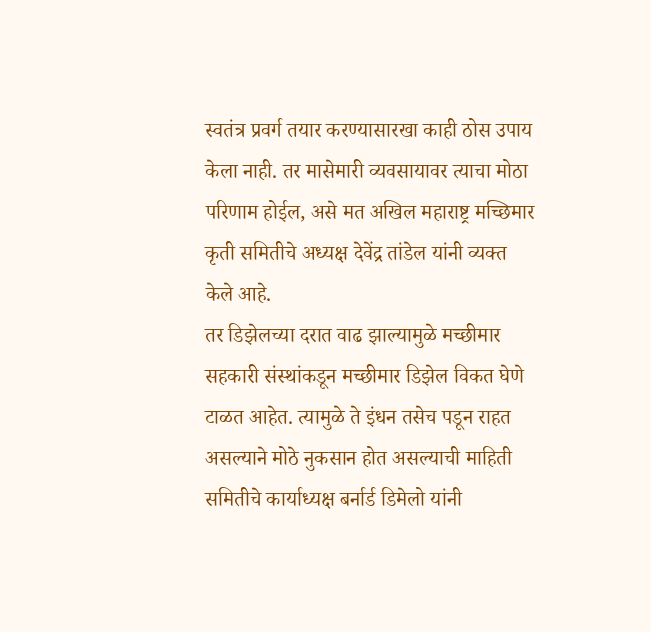स्वतंत्र प्रवर्ग तयार करण्यासारखा काही ठोस उपाय केला नाही. तर मासेमारी व्यवसायावर त्याचा मोठा परिणाम होईल, असे मत अखिल महाराष्ट्र मच्छिमार कृती समितीचे अध्यक्ष देवेंद्र तांडेल यांनी व्यक्त केले आहे.
तर डिझेलच्या दरात वाढ झाल्यामुळे मच्छीमार सहकारी संस्थांकडून मच्छीमार डिझेल विकत घेणे टाळत आहेत. त्यामुळे ते इंधन तसेच पडून राहत असल्याने मोठे नुकसान होत असल्याची माहिती समितीचे कार्याध्यक्ष बर्नार्ड डिमेलो यांनी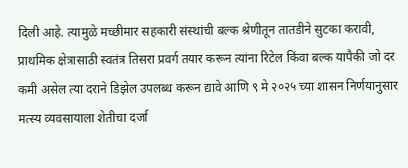दिली आहे. त्यामुळे मच्छीमार सहकारी संस्थांची बल्क श्रेणीतून तातडीने सुटका करावी,
प्राथमिक क्षेत्रासाठी स्वतंत्र तिसरा प्रवर्ग तयार करून त्यांना रिटेल किंवा बल्क यापैकी जो दर कमी असेल त्या दराने डिझेल उपलब्ध करून द्यावे आणि ९ मे २०२५ च्या शासन निर्णयानुसार मत्स्य व्यवसायाला शेतीचा दर्जा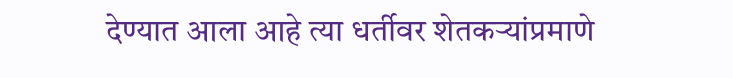देण्यात आला आहे त्या धर्तीवर शेतकऱ्यांप्रमाणे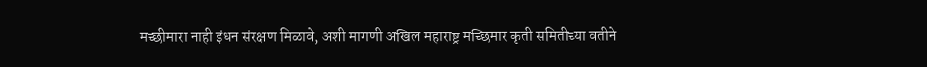मच्छीमारा नाही इंधन संरक्षण मिळावे, अशी मागणी अखिल महाराष्ट्र मच्छिमार कृती समितीच्या वतीने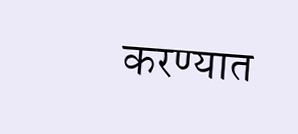करण्यात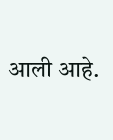आली आहे.